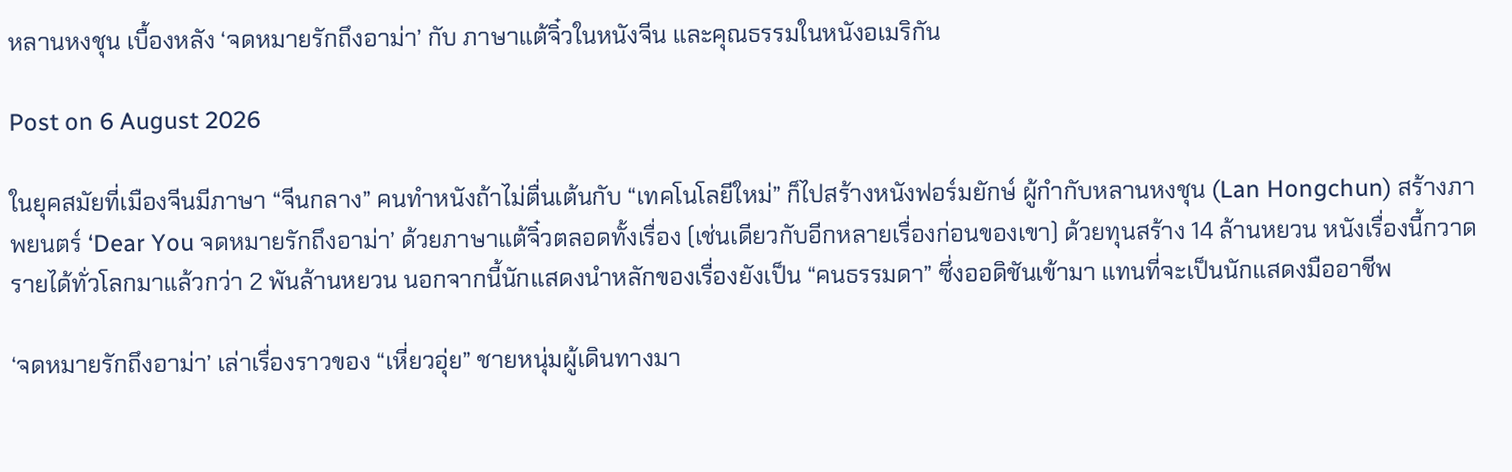หลานหงชุน เบื้องหลัง ‘จดหมายรักถึงอาม่า’ กับ ภาษาแต้จิ๋วในหนังจีน และคุณธรรมในหนังอเมริกัน

Post on 6 August 2026

ในยุคสมัยที่เมืองจีนมีภาษา “จีนกลาง” คนทำหนังถ้าไม่ตื่นเต้นกับ “เทคโนโลยีใหม่” ก็ไปสร้างหนังฟอร์มยักษ์ ผู้กำกับหลานหงชุน (Lan Hongchun) สร้างภาพยนตร์ ‘Dear You จดหมายรักถึงอาม่า’ ด้วยภาษาแต้จิ๋วตลอดทั้งเรื่อง (เช่นเดียวกับอีกหลายเรื่องก่อนของเขา) ด้วยทุนสร้าง 14 ล้านหยวน หนังเรื่องนี้กวาดรายได้ทั่วโลกมาแล้วกว่า 2 พันล้านหยวน นอกจากนี้นักแสดงนำหลักของเรื่องยังเป็น “คนธรรมดา” ซึ่งออดิชันเข้ามา แทนที่จะเป็นนักแสดงมืออาชีพ

‘จดหมายรักถึงอาม่า’ เล่าเรื่องราวของ “เหี่ยวอุ่ย” ชายหนุ่มผู้เดินทางมา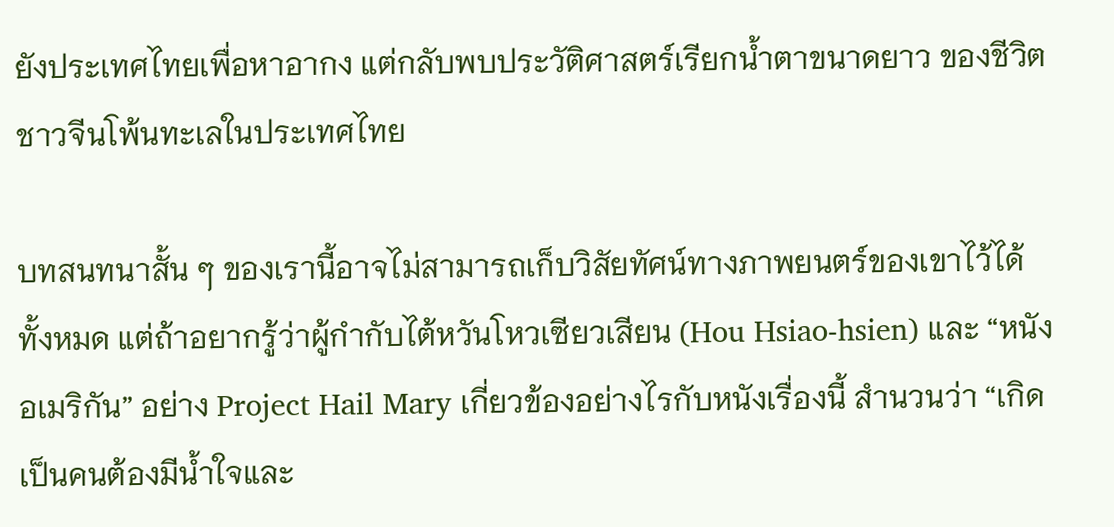ยังประเทศไทยเพื่อหาอากง แต่กลับพบประวัติศาสตร์เรียกน้ำตาขนาดยาว ของชีวิตชาวจีนโพ้นทะเลในประเทศไทย

บทสนทนาสั้น ๆ ของเรานี้อาจไม่สามารถเก็บวิสัยทัศน์ทางภาพยนตร์ของเขาไว้ได้ทั้งหมด แต่ถ้าอยากรู้ว่าผู้กำกับไต้หวันโหวเซียวเสียน (Hou Hsiao-hsien) และ “หนังอเมริกัน” อย่าง Project Hail Mary เกี่ยวข้องอย่างไรกับหนังเรื่องนี้ สำนวนว่า “เกิดเป็นคนต้องมีน้ำใจและ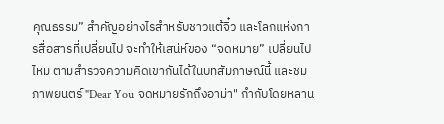คุณธรรม” สำคัญอย่างไรสำหรับชาวแต้จิ๋ว และโลกแห่งการสื่อสารที่เปลี่ยนไป จะทำให้เสน่ห์ของ “จดหมาย” เปลี่ยนไปไหม ตามสำรวจความคิดเขากันได้ในบทสัมภาษณ์นี้ และชมภาพยนตร์ "Dear You จดหมายรักถึงอาม่า" กำกับโดยหลาน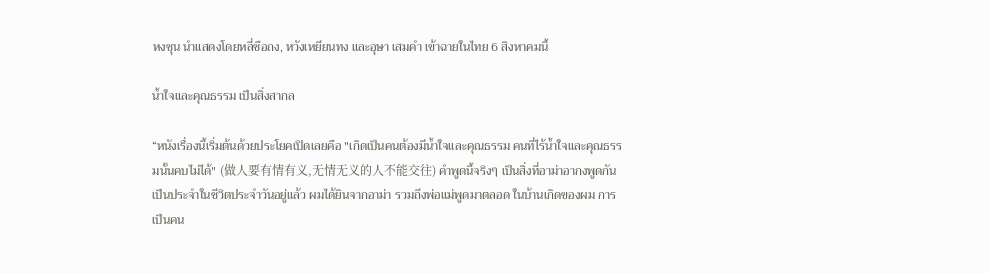หงชุน นำแสดงโดยหลี่ซือถง, หวังเหยียนทง และอุษา เสมคำ เข้าฉายในไทย 6 สิงหาคมนี้

น้ำใจและคุณธรรม เป็นสิ่งสากล

“หนังเรื่องนี้เริ่มต้นด้วยประโยคเปิดเลยคือ "เกิดเป็นคนต้องมีน้ำใจและคุณธรรม คนที่ไร้น้ำใจและคุณธรรมนั้นคบไม่ได้" (做人要有情有义,无情无义的人不能交往) คำพูดนี้จริงๆ เป็นสิ่งที่อาม่าอากงพูดกันเป็นประจำในชีวิตประจำวันอยู่แล้ว ผมได้ยินจากอาม่า รวมถึงพ่อแม่พูดมาตลอด ในบ้านเกิดของผม การเป็นคน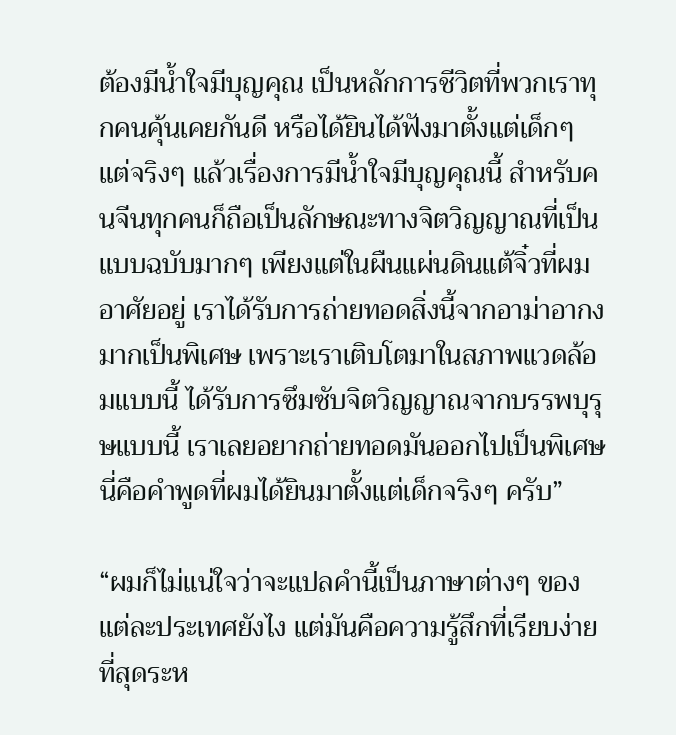ต้องมีน้ำใจมีบุญคุณ เป็นหลักการชีวิตที่พวกเราทุกคนคุ้นเคยกันดี หรือได้ยินได้ฟังมาตั้งแต่เด็กๆ แต่จริงๆ แล้วเรื่องการมีน้ำใจมีบุญคุณนี้ สำหรับคนจีนทุกคนก็ถือเป็นลักษณะทางจิตวิญญาณที่เป็นแบบฉบับมากๆ เพียงแต่ในผืนแผ่นดินแต้จิ๋วที่ผมอาศัยอยู่ เราได้รับการถ่ายทอดสิ่งนี้จากอาม่าอากงมากเป็นพิเศษ เพราะเราเติบโตมาในสภาพแวดล้อมแบบนี้ ได้รับการซึมซับจิตวิญญาณจากบรรพบุรุษแบบนี้ เราเลยอยากถ่ายทอดมันออกไปเป็นพิเศษ นี่คือคำพูดที่ผมได้ยินมาตั้งแต่เด็กจริงๆ ครับ”

“ผมก็ไม่แน่ใจว่าจะแปลคำนี้เป็นภาษาต่างๆ ของแต่ละประเทศยังไง แต่มันคือความรู้สึกที่เรียบง่ายที่สุดระห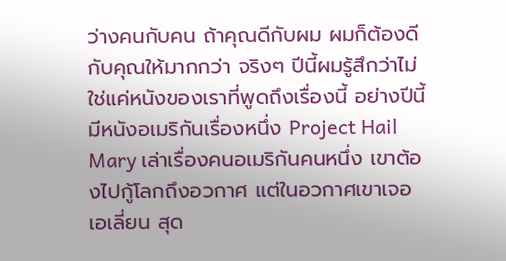ว่างคนกับคน ถ้าคุณดีกับผม ผมก็ต้องดีกับคุณให้มากกว่า จริงๆ ปีนี้ผมรู้สึกว่าไม่ใช่แค่หนังของเราที่พูดถึงเรื่องนี้ อย่างปีนี้มีหนังอเมริกันเรื่องหนึ่ง Project Hail Mary เล่าเรื่องคนอเมริกันคนหนึ่ง เขาต้องไปกู้โลกถึงอวกาศ แต่ในอวกาศเขาเจอเอเลี่ยน สุด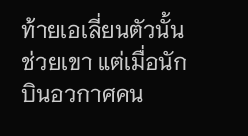ท้ายเอเลี่ยนตัวนั้นช่วยเขา แต่เมื่อนักบินอวกาศคน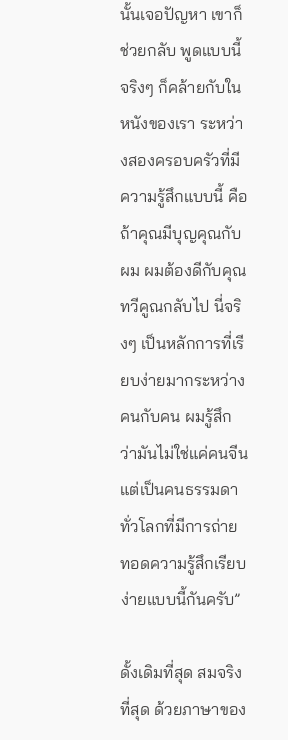นั้นเจอปัญหา เขาก็ช่วยกลับ พูดแบบนี้จริงๆ ก็คล้ายกับในหนังของเรา ระหว่างสองครอบครัวที่มีความรู้สึกแบบนี้ คือถ้าคุณมีบุญคุณกับผม ผมต้องดีกับคุณทวีคูณกลับไป นี่จริงๆ เป็นหลักการที่เรียบง่ายมากระหว่างคนกับคน ผมรู้สึกว่ามันไม่ใช่แค่คนจีน แต่เป็นคนธรรมดาทั่วโลกที่มีการถ่ายทอดความรู้สึกเรียบง่ายแบบนี้กันครับ”

ดั้งเดิมที่สุด สมจริงที่สุด ด้วยภาษาของ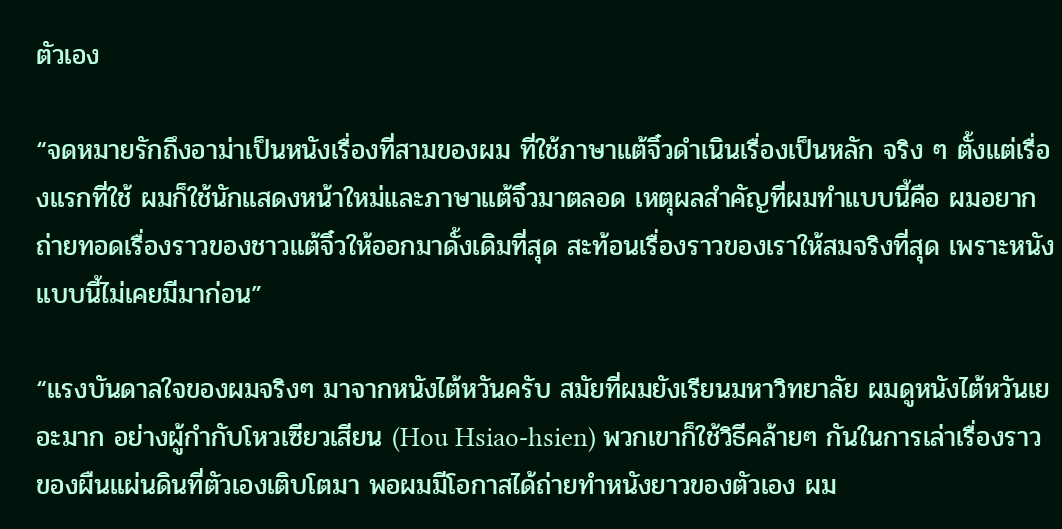ตัวเอง

“จดหมายรักถึงอาม่าเป็นหนังเรื่องที่สามของผม ที่ใช้ภาษาแต้จิ๋วดำเนินเรื่องเป็นหลัก จริง ๆ ตั้งแต่เรื่องแรกที่ใช้ ผมก็ใช้นักแสดงหน้าใหม่และภาษาแต้จิ๋วมาตลอด เหตุผลสำคัญที่ผมทำแบบนี้คือ ผมอยากถ่ายทอดเรื่องราวของชาวแต้จิ๋วให้ออกมาดั้งเดิมที่สุด สะท้อนเรื่องราวของเราให้สมจริงที่สุด เพราะหนังแบบนี้ไม่เคยมีมาก่อน”

“แรงบันดาลใจของผมจริงๆ มาจากหนังไต้หวันครับ สมัยที่ผมยังเรียนมหาวิทยาลัย ผมดูหนังไต้หวันเยอะมาก อย่างผู้กำกับโหวเซียวเสียน (Hou Hsiao-hsien) พวกเขาก็ใช้วิธีคล้ายๆ กันในการเล่าเรื่องราวของผืนแผ่นดินที่ตัวเองเติบโตมา พอผมมีโอกาสได้ถ่ายทำหนังยาวของตัวเอง ผม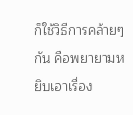ก็ใช้วิธีการคล้ายๆ กัน คือพยายามหยิบเอาเรื่อง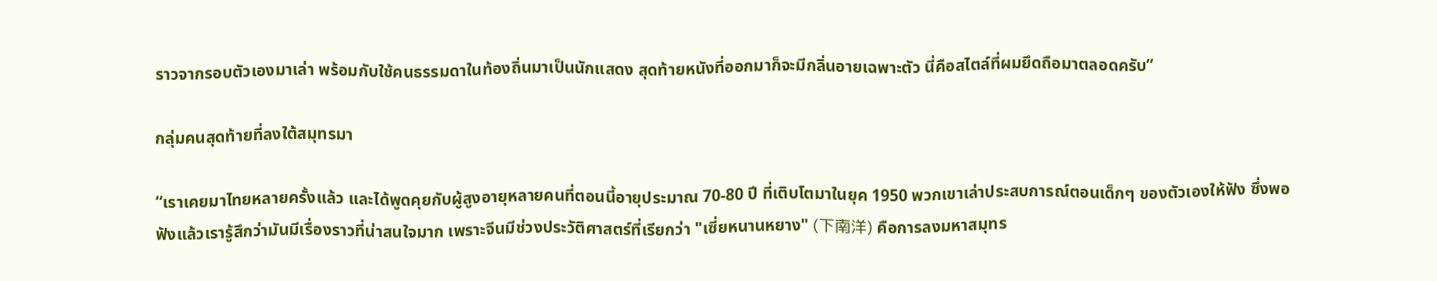ราวจากรอบตัวเองมาเล่า พร้อมกับใช้คนธรรมดาในท้องถิ่นมาเป็นนักแสดง สุดท้ายหนังที่ออกมาก็จะมีกลิ่นอายเฉพาะตัว นี่คือสไตล์ที่ผมยึดถือมาตลอดครับ”

กลุ่มคนสุดท้ายที่ลงใต้สมุทรมา

“เราเคยมาไทยหลายครั้งแล้ว และได้พูดคุยกับผู้สูงอายุหลายคนที่ตอนนี้อายุประมาณ 70-80 ปี ที่เติบโตมาในยุค 1950 พวกเขาเล่าประสบการณ์ตอนเด็กๆ ของตัวเองให้ฟัง ซึ่งพอฟังแล้วเรารู้สึกว่ามันมีเรื่องราวที่น่าสนใจมาก เพราะจีนมีช่วงประวัติศาสตร์ที่เรียกว่า "เซี่ยหนานหยาง" (下南洋) คือการลงมหาสมุทร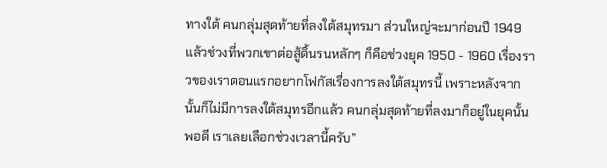ทางใต้ คนกลุ่มสุดท้ายที่ลงใต้สมุทรมา ส่วนใหญ่จะมาก่อนปี 1949 แล้วช่วงที่พวกเขาต่อสู้ดิ้นรนหลักๆ ก็คือช่วงยุค 1950 - 1960 เรื่องราวของเราตอนแรกอยากโฟกัสเรื่องการลงใต้สมุทรนี้ เพราะหลังจากนั้นก็ไม่มีการลงใต้สมุทรอีกแล้ว คนกลุ่มสุดท้ายที่ลงมาก็อยู่ในยุคนั้นพอดี เราเลยเลือกช่วงเวลานี้ครับ”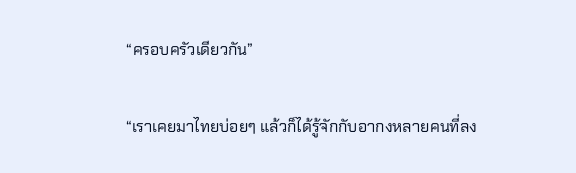“ครอบครัวเดียวกัน”

“เราเคยมาไทยบ่อยๆ แล้วก็ได้รู้จักกับอากงหลายคนที่ลง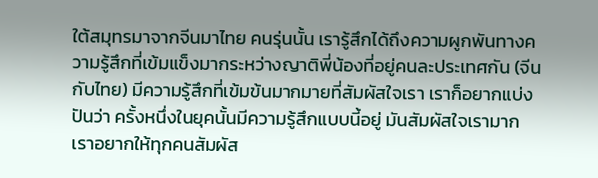ใต้สมุทรมาจากจีนมาไทย คนรุ่นนั้น เรารู้สึกได้ถึงความผูกพันทางความรู้สึกที่เข้มแข็งมากระหว่างญาติพี่น้องที่อยู่คนละประเทศกัน (จีนกับไทย) มีความรู้สึกที่เข้มข้นมากมายที่สัมผัสใจเรา เราก็อยากแบ่งปันว่า ครั้งหนึ่งในยุคนั้นมีความรู้สึกแบบนี้อยู่ มันสัมผัสใจเรามาก เราอยากให้ทุกคนสัมผัส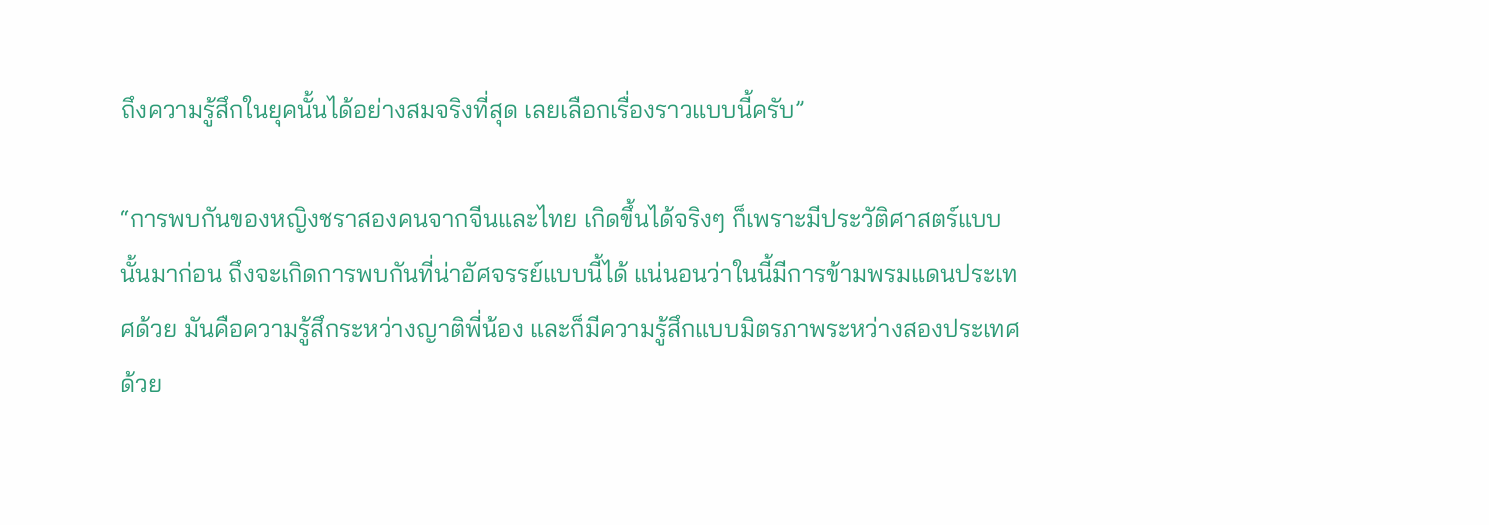ถึงความรู้สึกในยุคนั้นได้อย่างสมจริงที่สุด เลยเลือกเรื่องราวแบบนี้ครับ”

“การพบกันของหญิงชราสองคนจากจีนและไทย เกิดขึ้นได้จริงๆ ก็เพราะมีประวัติศาสตร์แบบนั้นมาก่อน ถึงจะเกิดการพบกันที่น่าอัศจรรย์แบบนี้ได้ แน่นอนว่าในนี้มีการข้ามพรมแดนประเทศด้วย มันคือความรู้สึกระหว่างญาติพี่น้อง และก็มีความรู้สึกแบบมิตรภาพระหว่างสองประเทศด้วย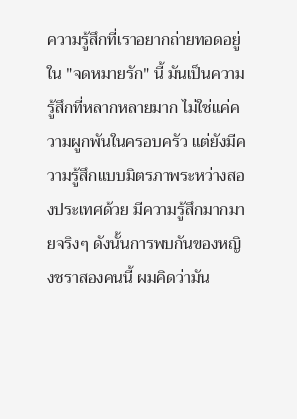ความรู้สึกที่เราอยากถ่ายทอดอยู่ใน "จดหมายรัก" นี้ มันเป็นความรู้สึกที่หลากหลายมาก ไม่ใช่แค่ความผูกพันในครอบครัว แต่ยังมีความรู้สึกแบบมิตรภาพระหว่างสองประเทศด้วย มีความรู้สึกมากมายจริงๆ ดังนั้นการพบกันของหญิงชราสองคนนี้ ผมคิดว่ามัน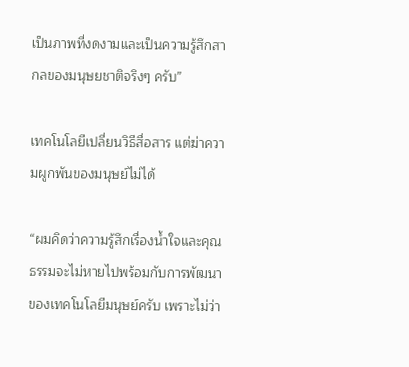เป็นภาพที่งดงามและเป็นความรู้สึกสากลของมนุษยชาติจริงๆ ครับ”

เทคโนโลยีเปลี่ยนวิธีสื่อสาร แต่ฆ่าความผูกพันของมนุษย์ไม่ได้

“ผมคิดว่าความรู้สึกเรื่องน้ำใจและคุณธรรมจะไม่หายไปพร้อมกับการพัฒนาของเทคโนโลยีมนุษย์ครับ เพราะไม่ว่า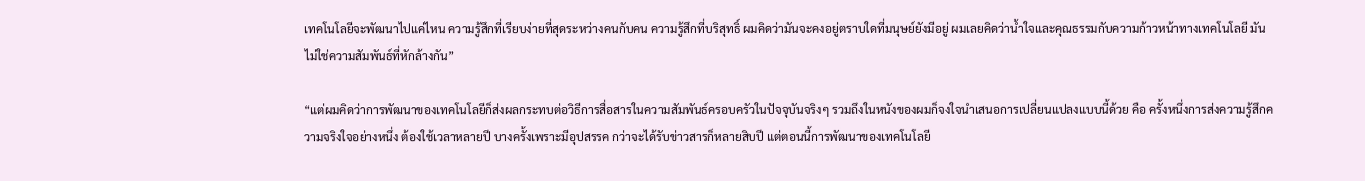เทคโนโลยีจะพัฒนาไปแค่ไหน ความรู้สึกที่เรียบง่ายที่สุดระหว่างคนกับคน ความรู้สึกที่บริสุทธิ์ ผมคิดว่ามันจะคงอยู่ตราบใดที่มนุษย์ยังมีอยู่ ผมเลยคิดว่าน้ำใจและคุณธรรมกับความก้าวหน้าทางเทคโนโลยี มันไม่ใช่ความสัมพันธ์ที่หักล้างกัน”

“แต่ผมคิดว่าการพัฒนาของเทคโนโลยีก็ส่งผลกระทบต่อวิธีการสื่อสารในความสัมพันธ์ครอบครัวในปัจจุบันจริงๆ รวมถึงในหนังของผมก็จงใจนำเสนอการเปลี่ยนแปลงแบบนี้ด้วย คือ ครั้งหนึ่งการส่งความรู้สึกความจริงใจอย่างหนึ่ง ต้องใช้เวลาหลายปี บางครั้งเพราะมีอุปสรรค กว่าจะได้รับข่าวสารก็หลายสิบปี แต่ตอนนี้การพัฒนาของเทคโนโลยี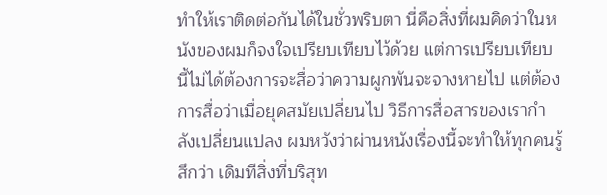ทำให้เราติดต่อกันได้ในชั่วพริบตา นี่คือสิ่งที่ผมคิดว่าในหนังของผมก็จงใจเปรียบเทียบไว้ด้วย แต่การเปรียบเทียบนี้ไม่ได้ต้องการจะสื่อว่าความผูกพันจะจางหายไป แต่ต้องการสื่อว่าเมื่อยุคสมัยเปลี่ยนไป วิธีการสื่อสารของเรากำลังเปลี่ยนแปลง ผมหวังว่าผ่านหนังเรื่องนี้จะทำให้ทุกคนรู้สึกว่า เดิมทีสิ่งที่บริสุท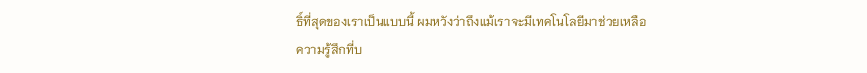ธิ์ที่สุดของเราเป็นแบบนี้ ผมหวังว่าถึงแม้เราจะมีเทคโนโลยีมาช่วยเหลือ ความรู้สึกที่บ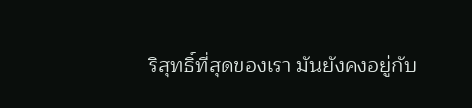ริสุทธิ์ที่สุดของเรา มันยังคงอยู่กับ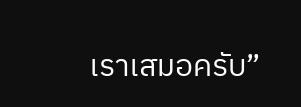เราเสมอครับ”